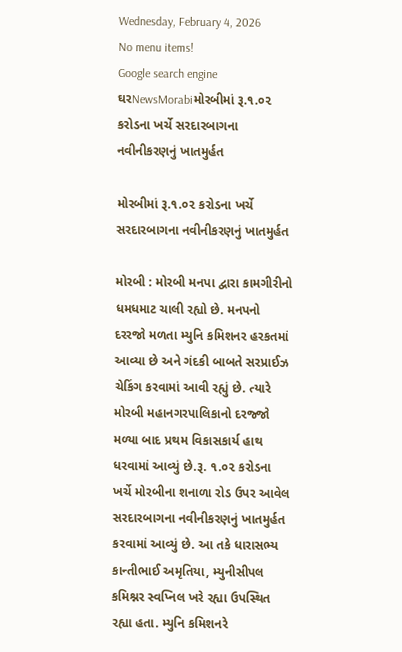Wednesday, February 4, 2026
No menu items!
Google search engine
ઘરNewsMorabiમોરબીમાં રૂ.૧.૦૨ કરોડના ખર્ચે સરદારબાગના નવીનીકરણનું ખાતમુર્હત

મોરબીમાં રૂ.૧.૦૨ કરોડના ખર્ચે સરદારબાગના નવીનીકરણનું ખાતમુર્હત

મોરબી : મોરબી મનપા દ્વારા કામગીરીનો ધમધમાટ ચાલી રહ્યો છે. મનપનો દરરજો મળતા મ્યુનિ કમિશનર હરકતમાં આવ્યા છે અને ગંદકી બાબતે સરપ્રાઈઝ ચેકિંગ કરવામાં આવી રહ્યું છે. ત્યારે મોરબી મહાનગરપાલિકાનો દરજ્જો મળ્યા બાદ પ્રથમ વિકાસકાર્ય હાથ ધરવામાં આવ્યું છે.રૂ. ૧.૦૨ કરોડના ખર્ચે મોરબીના શનાળા રોડ ઉપર આવેલ સરદારબાગના નવીનીકરણનું ખાતમુર્હત કરવામાં આવ્યું છે. આ તકે ધારાસભ્ય કાન્તીભાઈ અમૃતિયા, મ્યુનીસીપલ કમિશ્નર સ્વપ્નિલ ખરે રહ્યા ઉપસ્થિત રહ્યા હતા. મ્યુનિ કમિશનરે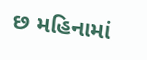છ મહિનામાં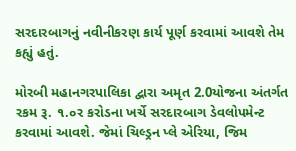સરદારબાગનું નવીનીકરણ કાર્ય પૂર્ણ કરવામાં આવશે તેમ કહ્યું હતું.

મોરબી મહાનગરપાલિકા દ્વારા અમૃત 2.0યોજના અંતર્ગત રકમ રૂ. ૧.૦ર કરોડના ખર્ચે સરદારબાગ ડેવલોપમેન્ટ કરવામાં આવશે. જેમાં ચિલ્ડ્રન પ્લે એરિયા, જિમ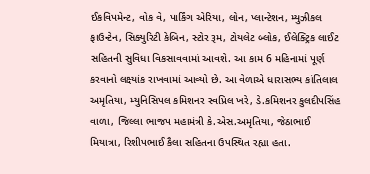ઈકવિપમેન્ટ, વોક વે, પાર્કિંગ એરિયા, લોન, પ્લાન્ટેશન, મ્યુઝીકલ ફાઉન્ટેન, સિક્યુરિટી કેબિન, સ્ટોર રૂમ, ટોયલેટ બ્લોક, ઈલેક્ટ્રિક લાઈટ સહિતની સુવિધા વિકસાવવામાં આવશે. આ કામ 6 મહિનામાં પૂર્ણ કરવાનો લક્ષ્યાંક રાખવામાં આવ્યો છે. આ વેળાએ ધારાસભ્ય કાંતિલાલ અમૃતિયા, મ્યુનિસિપલ કમિશનર સ્વપ્રિલ ખરે, ડે.કમિશનર કુલદીપસિંહ વાળા, જિલ્લા ભાજપ મહામંત્રી કે.એસ.અમૃતિયા, જેઠાભાઈ મિયાત્રા, રિશીપભાઈ કૈલા સહિતના ઉપસ્થિત રહ્યા હતા.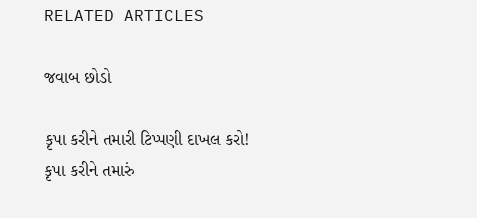RELATED ARTICLES

જવાબ છોડો

કૃપા કરીને તમારી ટિપ્પણી દાખલ કરો!
કૃપા કરીને તમારું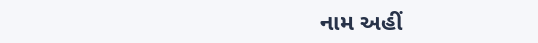નામ અહીં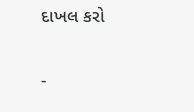દાખલ કરો

-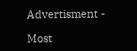Advertisment -

Most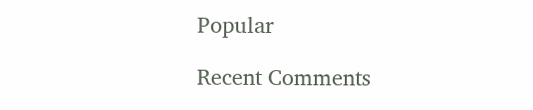Popular

Recent Comments